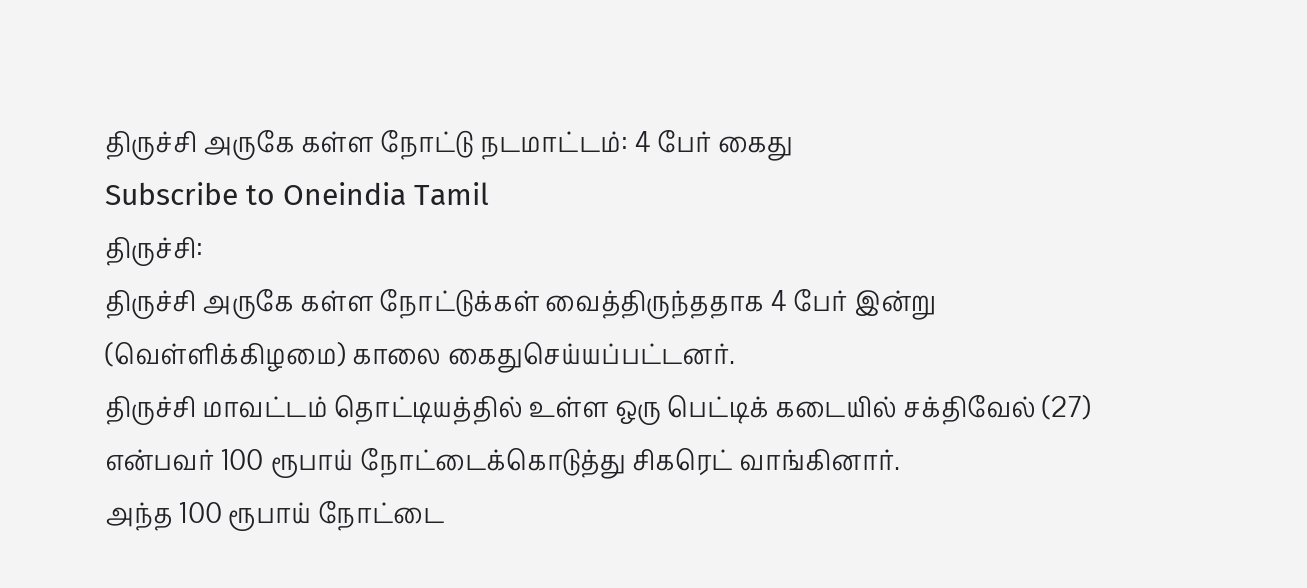திருச்சி அருகே கள்ள நோட்டு நடமாட்டம்: 4 பேர் கைது
Subscribe to Oneindia Tamil
திருச்சி:
திருச்சி அருகே கள்ள நோட்டுக்கள் வைத்திருந்ததாக 4 பேர் இன்று (வெள்ளிக்கிழமை) காலை கைதுசெய்யப்பட்டனர்.
திருச்சி மாவட்டம் தொட்டியத்தில் உள்ள ஒரு பெட்டிக் கடையில் சக்திவேல் (27) என்பவர் 100 ரூபாய் நோட்டைக்கொடுத்து சிகரெட் வாங்கினார்.
அந்த 100 ரூபாய் நோட்டை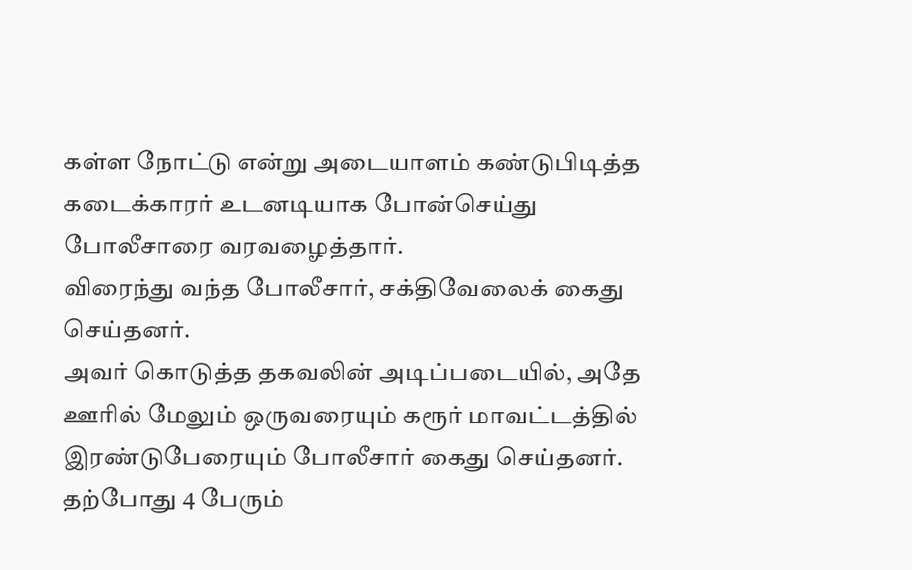கள்ள நோட்டு என்று அடையாளம் கண்டுபிடித்த கடைக்காரர் உடனடியாக போன்செய்து போலீசாரை வரவழைத்தார்.
விரைந்து வந்த போலீசார், சக்திவேலைக் கைது செய்தனர்.
அவர் கொடுத்த தகவலின் அடிப்படையில், அதே ஊரில் மேலும் ஒருவரையும் கரூர் மாவட்டத்தில் இரண்டுபேரையும் போலீசார் கைது செய்தனர்.
தற்போது 4 பேரும்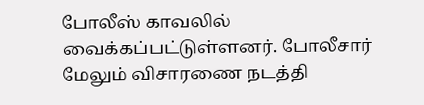போலீஸ் காவலில் வைக்கப்பட்டுள்ளனர். போலீசார் மேலும் விசாரணை நடத்தி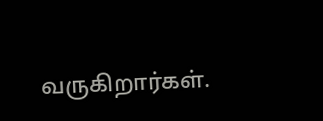வருகிறார்கள்.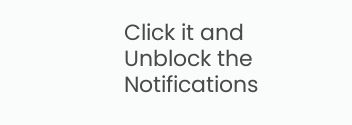Click it and Unblock the Notifications